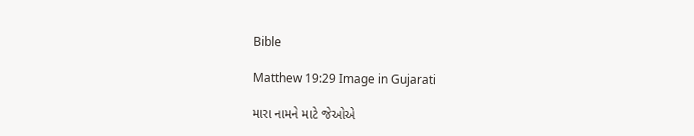Bible

Matthew 19:29 Image in Gujarati

મારા નામને માટે જેઓએ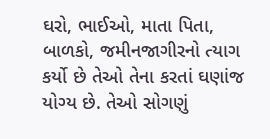ઘરો, ભાઈઓ, માતા પિતા, બાળકો, જમીનજાગીરનો ત્યાગ કર્યો છે તેઓ તેના કરતાં ઘણાંજ યોગ્ય છે. તેઓ સોગણું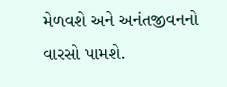મેળવશે અને અનંતજીવનનો વારસો પામશે.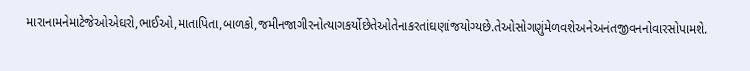મારાનામનેમાટેજેઓએઘરો,ભાઈઓ,માતાપિતા,બાળકો,જમીનજાગીરનોત્યાગકર્યોછેતેઓતેનાકરતાંઘણાંજયોગ્યછે.તેઓસોગણુંમેળવશેઅનેઅનંતજીવનનોવારસોપામશે.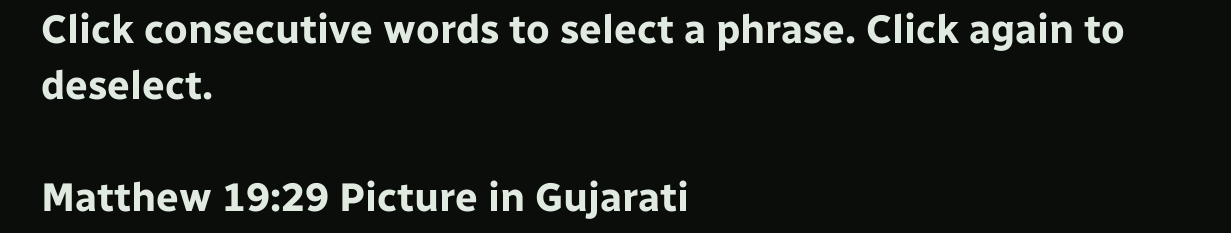Click consecutive words to select a phrase. Click again to deselect.

Matthew 19:29 Picture in Gujarati